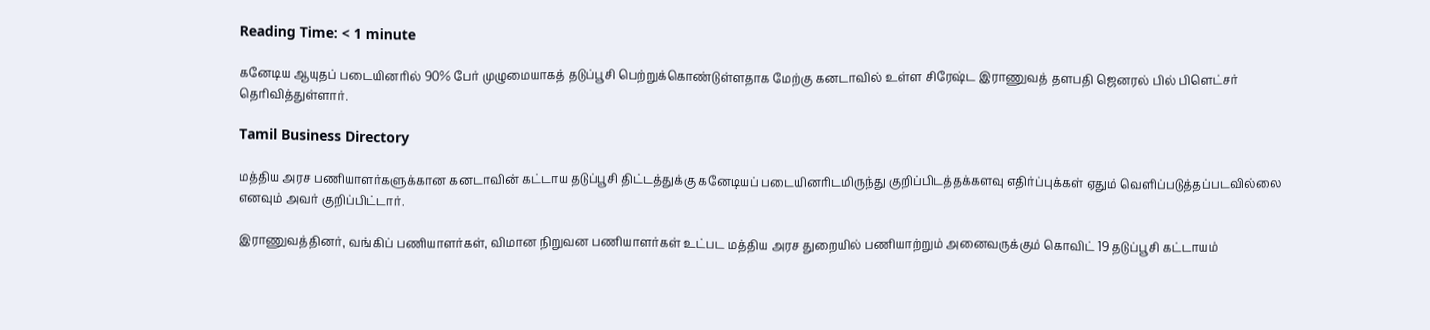Reading Time: < 1 minute

கனேடிய ஆயுதப் படையினரில் 90% பேர் முழுமையாகத் தடுப்பூசி பெற்றுக்கொண்டுள்ளதாக மேற்கு கனடாவில் உள்ள சிரேஷ்ட இராணுவத் தளபதி ஜெனரல் பில் பிளெட்சர் தெரிவித்துள்ளார்.

Tamil Business Directory

மத்திய அரச பணியாளர்களுக்கான கனடாவின் கட்டாய தடுப்பூசி திட்டத்துக்கு கனேடியப் படையினரிடமிருந்து குறிப்பிடத்தக்களவு எதிர்ப்புக்கள் ஏதும் வெளிப்படுத்தப்படவில்லை எனவும் அவர் குறிப்பிட்டார்.

இராணுவத்தினர், வங்கிப் பணியாளர்கள், விமான நிறுவன பணியாளர்கள் உட்பட மத்திய அரச துறையில் பணியாற்றும் அனைவருக்கும் கொவிட் 19 தடுப்பூசி கட்டாயம்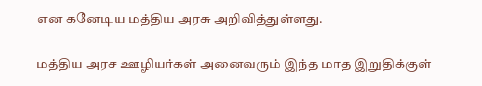என கனேடிய மத்திய அரசு அறிவித்துள்ளது.

மத்திய அரச ஊழியர்கள் அனைவரும் இந்த மாத இறுதிக்குள்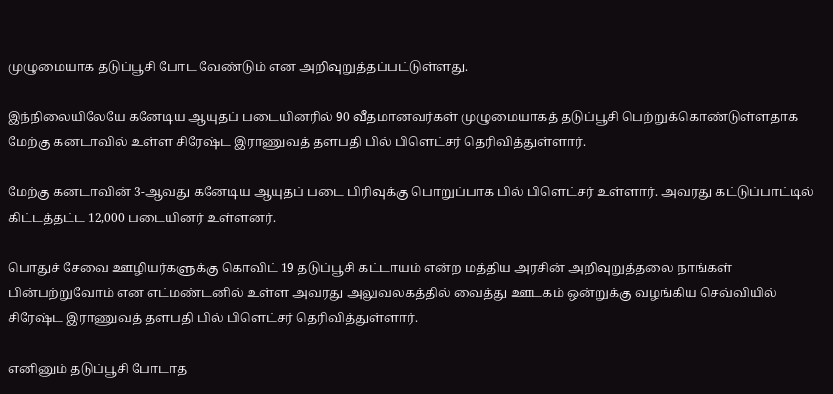முழுமையாக தடுப்பூசி போட வேண்டும் என அறிவுறுத்தப்பட்டுள்ளது.

இந்நிலையிலேயே கனேடிய ஆயுதப் படையினரில் 90 வீதமானவர்கள் முழுமையாகத் தடுப்பூசி பெற்றுக்கொண்டுள்ளதாக மேற்கு கனடாவில் உள்ள சிரேஷ்ட இராணுவத் தளபதி பில் பிளெட்சர் தெரிவித்துள்ளார்.

மேற்கு கனடாவின் 3-ஆவது கனேடிய ஆயுதப் படை பிரிவுக்கு பொறுப்பாக பில் பிளெட்சர் உள்ளார். அவரது கட்டுப்பாட்டில் கிட்டத்தட்ட 12,000 படையினர் உள்ளனர்.

பொதுச் சேவை ஊழியர்களுக்கு கொவிட் 19 தடுப்பூசி கட்டாயம் என்ற மத்திய அரசின் அறிவுறுத்தலை நாங்கள் பின்பற்றுவோம் என எட்மண்டனில் உள்ள அவரது அலுவலகத்தில் வைத்து ஊடகம் ஒன்றுக்கு வழங்கிய செவ்வியில் சிரேஷ்ட இராணுவத் தளபதி பில் பிளெட்சர் தெரிவித்துள்ளார்.

எனினும் தடுப்பூசி போடாத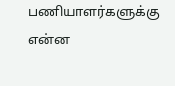பணியாளர்களுக்கு என்ன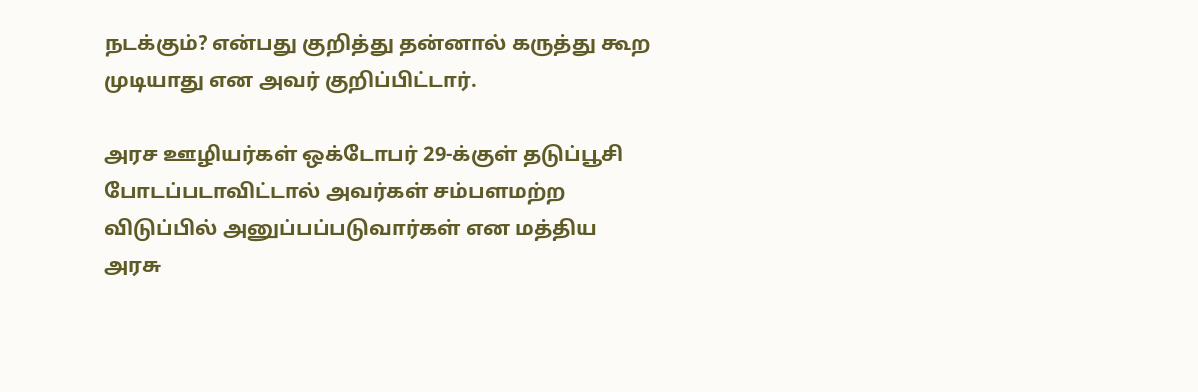நடக்கும்? என்பது குறித்து தன்னால் கருத்து கூற முடியாது என அவர் குறிப்பிட்டார்.

அரச ஊழியர்கள் ஒக்டோபர் 29-க்குள் தடுப்பூசி போடப்படாவிட்டால் அவர்கள் சம்பளமற்ற விடுப்பில் அனுப்பப்படுவார்கள் என மத்திய அரசு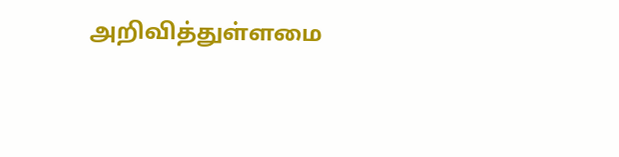அறிவித்துள்ளமை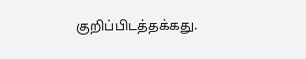குறிப்பிடத்தக்கது.